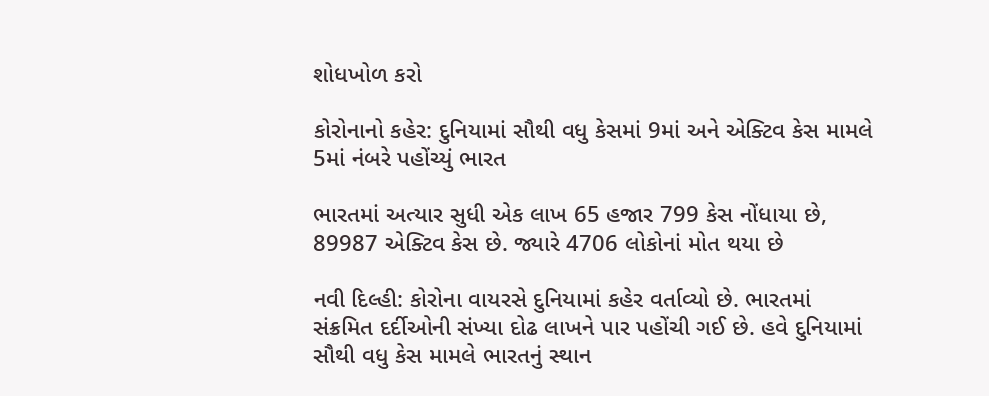શોધખોળ કરો

કોરોનાનો કહેર: દુનિયામાં સૌથી વધુ કેસમાં 9માં અને એક્ટિવ કેસ મામલે 5માં નંબરે પહોંચ્યું ભારત

ભારતમાં અત્યાર સુધી એક લાખ 65 હજાર 799 કેસ નોંધાયા છે, 89987 એક્ટિવ કેસ છે. જ્યારે 4706 લોકોનાં મોત થયા છે

નવી દિલ્હી: કોરોના વાયરસે દુનિયામાં કહેર વર્તાવ્યો છે. ભારતમાં સંક્રમિત દર્દીઓની સંખ્યા દોઢ લાખને પાર પહોંચી ગઈ છે. હવે દુનિયામાં સૌથી વધુ કેસ મામલે ભારતનું સ્થાન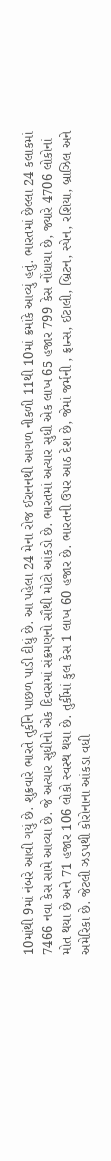10માંથી 9માં નંબરે આવી ગયું છે. શુક્રવારે ભારતે તુર્કીને પાછળ પાડી દીધું છે. આ પહેલા 24 મેના રોજ ઈરાનનથી આગળ નીકળી 11થી 10માં ક્રમાંકે આવ્યું હતું. ભારતમાં છેલ્લા 24 કલાકમાં 7466 નવા કેસ સામે આવ્યા છે. જે અત્યાર સુધીનો એક દિવસમાં સંક્રમણનો સૌથી મોટો આંકડો છે. ભારતમાં અત્યાર સુધી એક લાખ 65 હજાર 799 કેસ નોંધાયા છે, જ્યારે 4706 લોકોનાં મોત થયા છે અને 71 હજાર 106 લોકો સ્વસ્થ થયા છે. તુર્કીમાં કુલ કેસ 1 લાખ 60 હજાર છે. ભારતની ઉપર આઠ દેશ છે, જેમાં જર્મની , ફ્રાન્સ, ઈટાલી, બ્રિટન, સ્પેન, રશિયા, બ્રાઝિલ અને અમેરિકા છે. જેટલી ઝડપથી કોરોનાના આંકડા વધી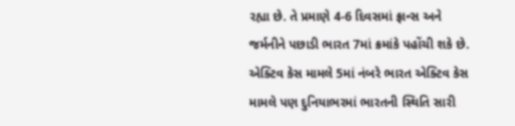રહ્યા છે. તે પ્રમાણે 4-6 દિવસમાં ફ્રાન્સ અને જર્મનીને પછાડી ભારત 7માં ક્રમાંકે પહોંચી શકે છે. એક્ટિવ કેસ મામલે 5માં નંબરે ભારત એક્ટિવ કેસ મામલે પણ દુનિયાભરમાં ભારતની સ્થિતિ સારી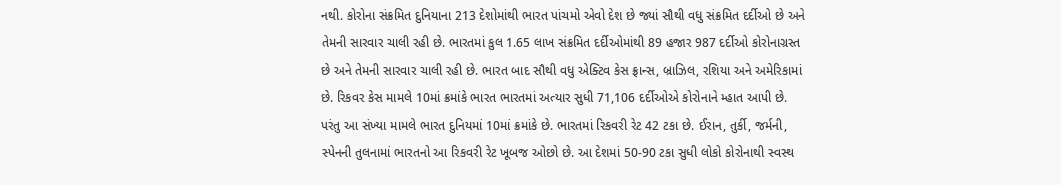નથી. કોરોના સંક્રમિત દુનિયાના 213 દેશોમાંથી ભારત પાંચમો એવો દેશ છે જ્યાં સૌથી વધુ સંક્રમિત દર્દીઓ છે અને તેમની સારવાર ચાલી રહી છે. ભારતમાં કુલ 1.65 લાખ સંક્રમિત દર્દીઓમાંથી 89 હજાર 987 દર્દીઓ કોરોનાગ્રસ્ત છે અને તેમની સારવાર ચાલી રહી છે. ભારત બાદ સૌથી વધુ એક્ટિવ કેસ ફ્રાન્સ, બ્રાઝિલ, રશિયા અને અમેરિકામાં છે. રિકવર કેસ મામલે 10માં ક્રમાંકે ભારત ભારતમાં અત્યાર સુધી 71,106 દર્દીઓએ કોરોનાને મ્હાત આપી છે. પરંતુ આ સંખ્યા મામલે ભારત દુનિયમાં 10માં ક્રમાંકે છે. ભારતમાં રિકવરી રેટ 42 ટકા છે. ઈરાન, તુર્કી, જર્મની, સ્પેનની તુલનામાં ભારતનો આ રિકવરી રેટ ખૂબજ ઓછો છે. આ દેશમાં 50-90 ટકા સુધી લોકો કોરોનાથી સ્વસ્થ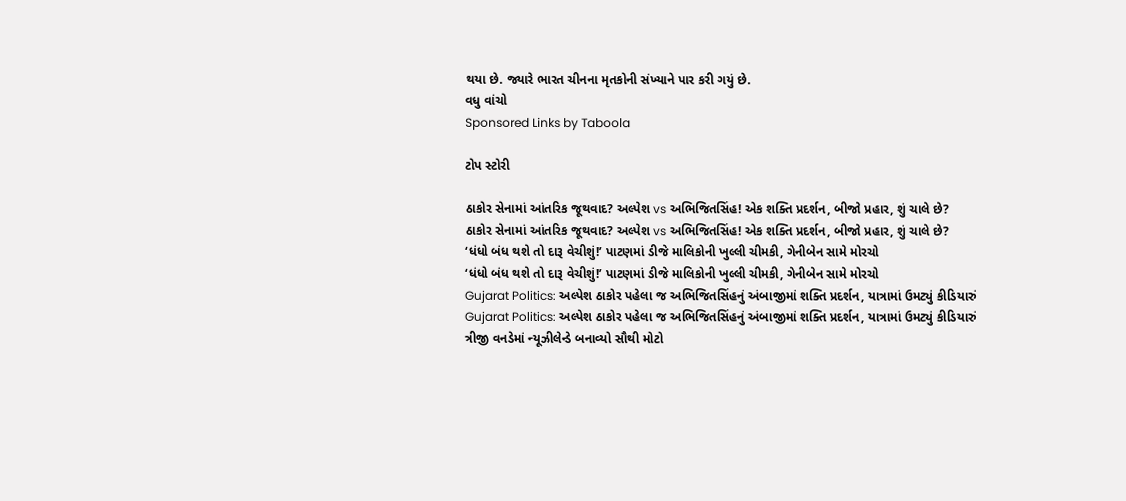થયા છે. જ્યારે ભારત ચીનના મૃતકોની સંખ્યાને પાર કરી ગયું છે.
વધુ વાંચો
Sponsored Links by Taboola

ટોપ સ્ટોરી

ઠાકોર સેનામાં આંતરિક જૂથવાદ? અલ્પેશ vs અભિજિતસિંહ! એક શક્તિ પ્રદર્શન, બીજો પ્રહાર, શું ચાલે છે?
ઠાકોર સેનામાં આંતરિક જૂથવાદ? અલ્પેશ vs અભિજિતસિંહ! એક શક્તિ પ્રદર્શન, બીજો પ્રહાર, શું ચાલે છે?
‘ધંધો બંધ થશે તો દારૂ વેચીશું!’ પાટણમાં ડીજે માલિકોની ખુલ્લી ચીમકી, ગેનીબેન સામે મોરચો
‘ધંધો બંધ થશે તો દારૂ વેચીશું!’ પાટણમાં ડીજે માલિકોની ખુલ્લી ચીમકી, ગેનીબેન સામે મોરચો
Gujarat Politics: અલ્પેશ ઠાકોર પહેલા જ અભિજિતસિંહનું અંબાજીમાં શક્તિ પ્રદર્શન, યાત્રામાં ઉમટ્યું કીડિયારું
Gujarat Politics: અલ્પેશ ઠાકોર પહેલા જ અભિજિતસિંહનું અંબાજીમાં શક્તિ પ્રદર્શન, યાત્રામાં ઉમટ્યું કીડિયારું
ત્રીજી વનડેમાં ન્યૂઝીલેન્ડે બનાવ્યો સૌથી મોટો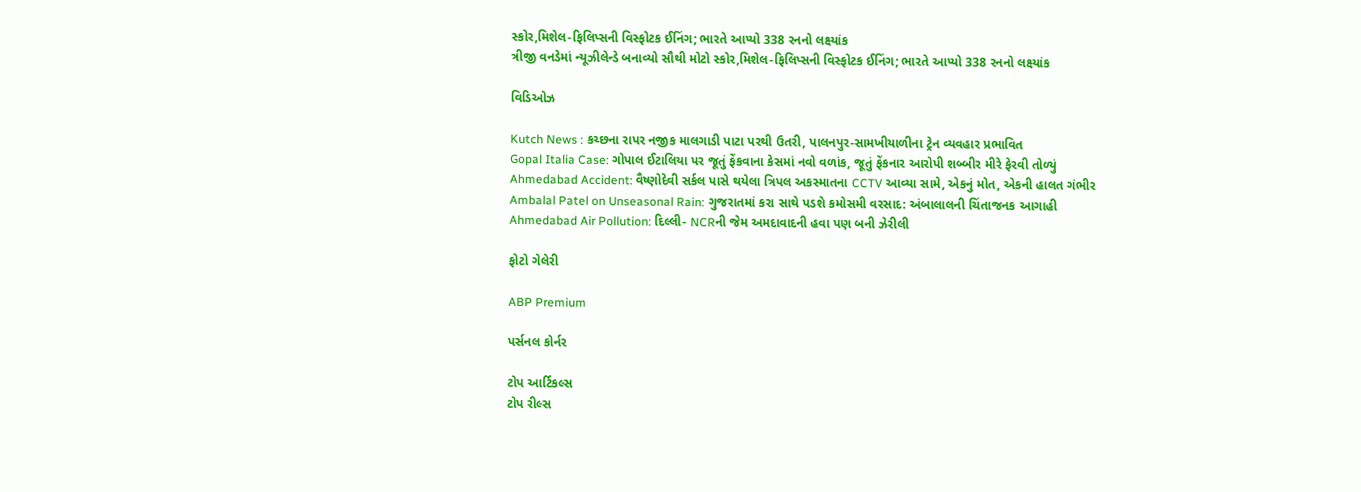સ્કોર,મિશેલ-ફિલિપ્સની વિસ્ફોટક ઈનિંગ; ભારતે આપ્યો 338 રનનો લક્ષ્યાંક
ત્રીજી વનડેમાં ન્યૂઝીલેન્ડે બનાવ્યો સૌથી મોટો સ્કોર,મિશેલ-ફિલિપ્સની વિસ્ફોટક ઈનિંગ; ભારતે આપ્યો 338 રનનો લક્ષ્યાંક

વિડિઓઝ

Kutch News : કચ્છના રાપર નજીક માલગાડી પાટા પરથી ઉતરી, પાલનપુર-સામખીયાળીના ટ્રેન વ્યવહાર પ્રભાવિત
Gopal Italia Case: ગોપાલ ઈટાલિયા પર જૂતું ફેંકવાના કેસમાં નવો વળાંક, જૂતું ફેંકનાર આરોપી શબ્બીર મીરે ફેરવી તોળ્યું
Ahmedabad Accident: વૈષ્ણોદેવી સર્કલ પાસે થયેલા ત્રિપલ અકસ્માતના CCTV આવ્યા સામે, એકનું મોત, એકની હાલત ગંભીર
Ambalal Patel on Unseasonal Rain: ગુજરાતમાં કરા સાથે પડશે કમોસમી વરસાદ: અંબાલાલની ચિંતાજનક આગાહી
Ahmedabad Air Pollution: દિલ્લી- NCRની જેમ અમદાવાદની હવા પણ બની ઝેરીલી

ફોટો ગેલેરી

ABP Premium

પર્સનલ કોર્નર

ટોપ આર્ટિકલ્સ
ટોપ રીલ્સ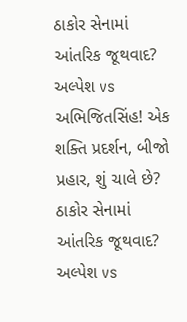ઠાકોર સેનામાં આંતરિક જૂથવાદ? અલ્પેશ vs અભિજિતસિંહ! એક શક્તિ પ્રદર્શન, બીજો પ્રહાર, શું ચાલે છે?
ઠાકોર સેનામાં આંતરિક જૂથવાદ? અલ્પેશ vs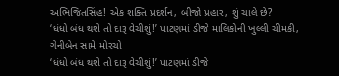અભિજિતસિંહ! એક શક્તિ પ્રદર્શન, બીજો પ્રહાર, શું ચાલે છે?
‘ધંધો બંધ થશે તો દારૂ વેચીશું!’ પાટણમાં ડીજે માલિકોની ખુલ્લી ચીમકી, ગેનીબેન સામે મોરચો
‘ધંધો બંધ થશે તો દારૂ વેચીશું!’ પાટણમાં ડીજે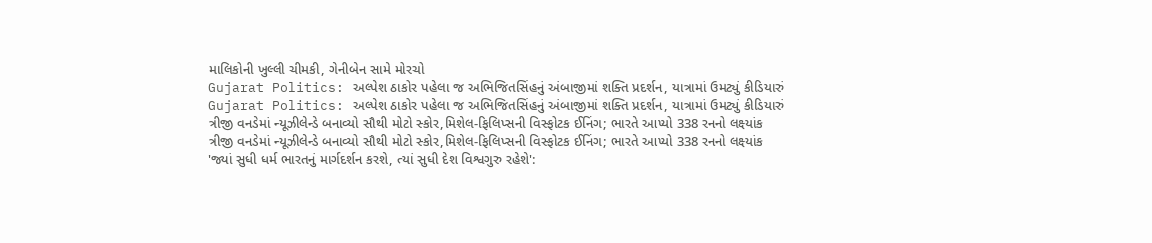માલિકોની ખુલ્લી ચીમકી, ગેનીબેન સામે મોરચો
Gujarat Politics: અલ્પેશ ઠાકોર પહેલા જ અભિજિતસિંહનું અંબાજીમાં શક્તિ પ્રદર્શન, યાત્રામાં ઉમટ્યું કીડિયારું
Gujarat Politics: અલ્પેશ ઠાકોર પહેલા જ અભિજિતસિંહનું અંબાજીમાં શક્તિ પ્રદર્શન, યાત્રામાં ઉમટ્યું કીડિયારું
ત્રીજી વનડેમાં ન્યૂઝીલેન્ડે બનાવ્યો સૌથી મોટો સ્કોર,મિશેલ-ફિલિપ્સની વિસ્ફોટક ઈનિંગ; ભારતે આપ્યો 338 રનનો લક્ષ્યાંક
ત્રીજી વનડેમાં ન્યૂઝીલેન્ડે બનાવ્યો સૌથી મોટો સ્કોર,મિશેલ-ફિલિપ્સની વિસ્ફોટક ઈનિંગ; ભારતે આપ્યો 338 રનનો લક્ષ્યાંક
'જ્યાં સુધી ધર્મ ભારતનું માર્ગદર્શન કરશે, ત્યાં સુધી દેશ વિશ્વગુરુ રહેશે':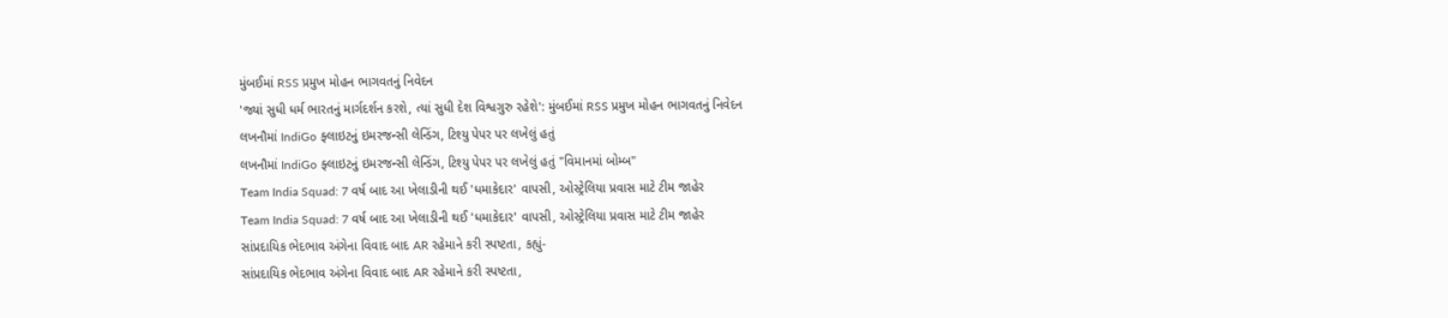મુંબઈમાં RSS પ્રમુખ મોહન ભાગવતનું નિવેદન
'જ્યાં સુધી ધર્મ ભારતનું માર્ગદર્શન કરશે, ત્યાં સુધી દેશ વિશ્વગુરુ રહેશે': મુંબઈમાં RSS પ્રમુખ મોહન ભાગવતનું નિવેદન
લખનૌમાં IndiGo ફ્લાઇટનું ઇમરજન્સી લેન્ડિંગ, ટિશ્યુ પેપર પર લખેલું હતું
લખનૌમાં IndiGo ફ્લાઇટનું ઇમરજન્સી લેન્ડિંગ, ટિશ્યુ પેપર પર લખેલું હતું "વિમાનમાં બોમ્બ"
Team India Squad: 7 વર્ષ બાદ આ ખેલાડીની થઈ 'ધમાકેદાર' વાપસી, ઓસ્ટ્રેલિયા પ્રવાસ માટે ટીમ જાહેર
Team India Squad: 7 વર્ષ બાદ આ ખેલાડીની થઈ 'ધમાકેદાર' વાપસી, ઓસ્ટ્રેલિયા પ્રવાસ માટે ટીમ જાહેર
સાંપ્રદાયિક ભેદભાવ અંગેના વિવાદ બાદ AR રહેમાને કરી સ્પષ્ટતા, કહ્યું-
સાંપ્રદાયિક ભેદભાવ અંગેના વિવાદ બાદ AR રહેમાને કરી સ્પષ્ટતા,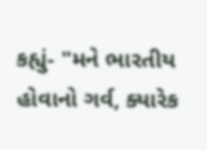કહ્યું- "મને ભારતીય હોવાનો ગર્વ, ક્યારેક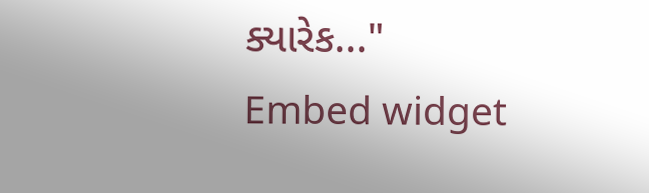ક્યારેક..."
Embed widget